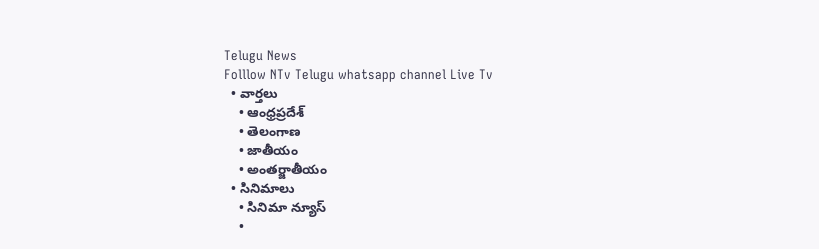Telugu News
Folllow NTv Telugu whatsapp channel Live Tv
  • వార్తలు
    • ఆంధ్రప్రదేశ్
    • తెలంగాణ
    • జాతీయం
    • అంతర్జాతీయం
  • సినిమాలు
    • సినిమా న్యూస్
    •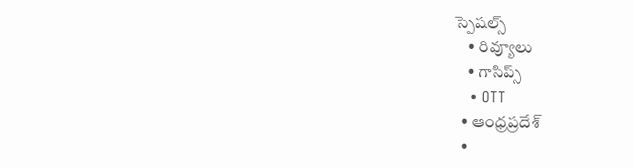స్పెషల్స్
    • రివ్యూలు
    • గాసిప్స్
    • OTT
  • ఆంధ్రప్రదేశ్
  •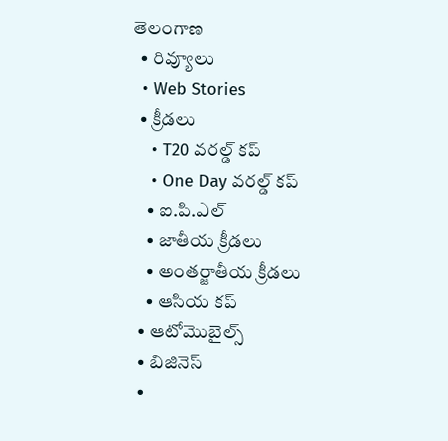తెలంగాణ
  • రివ్యూలు
  • Web Stories
  • క్రీడలు
    • T20 వరల్డ్ కప్
    • One Day వరల్డ్ కప్
    • ఐ.పి.ఎల్
    • జాతీయ క్రీడలు
    • అంతర్జాతీయ క్రీడలు
    • ఆసియ కప్
  • ఆటోమొబైల్స్
  • బిజినెస్‌
  •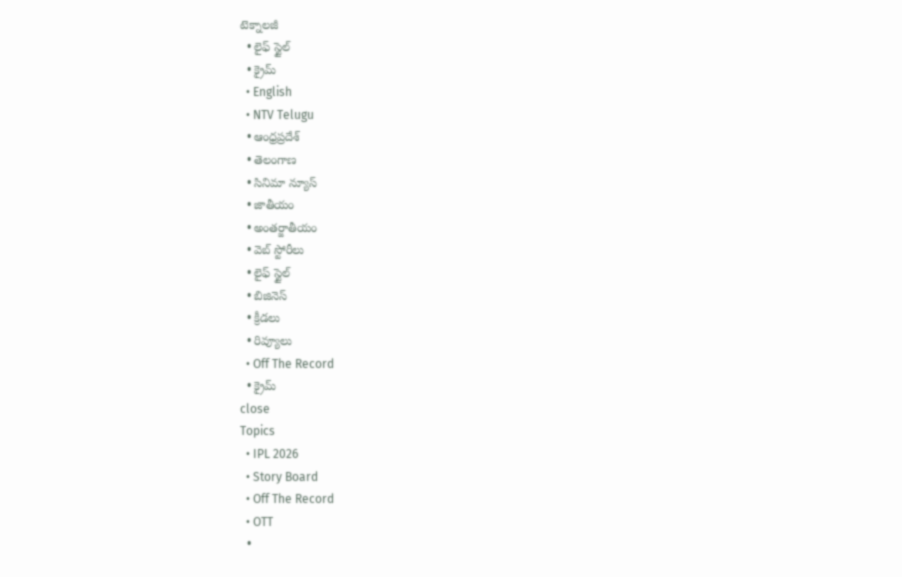టెక్నాలజీ
  • లైఫ్ స్టైల్
  • క్రైమ్
  • English
  • NTV Telugu
  • ఆంధ్రప్రదేశ్
  • తెలంగాణ
  • సినిమా న్యూస్
  • జాతీయం
  • అంతర్జాతీయం
  • వెబ్ స్టోరీలు
  • లైఫ్ స్టైల్
  • బిజినెస్‌
  • క్రీడలు
  • రివ్యూలు
  • Off The Record
  • క్రైమ్
close
Topics
  • IPL 2026
  • Story Board
  • Off The Record
  • OTT
  •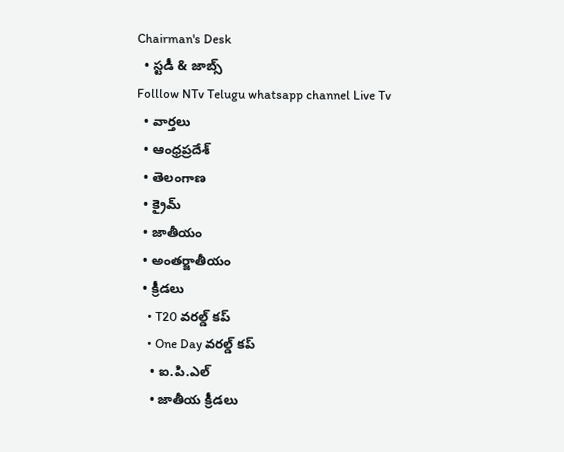Chairman's Desk
  • స్టడీ & జాబ్స్
Folllow NTv Telugu whatsapp channel Live Tv
  • వార్తలు
  • ఆంధ్రప్రదేశ్
  • తెలంగాణ
  • క్రైమ్
  • జాతీయం
  • అంతర్జాతీయం
  • క్రీడలు
    • T20 వరల్డ్ కప్
    • One Day వరల్డ్ కప్
    • ఐ.పి.ఎల్
    • జాతీయ క్రీడలు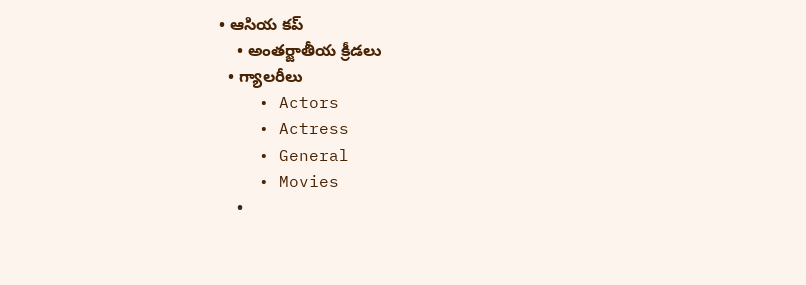• ఆసియ కప్
    • అంతర్జాతీయ క్రీడలు
  • గ్యాలరీలు
    • Actors
    • Actress
    • General
    • Movies
    •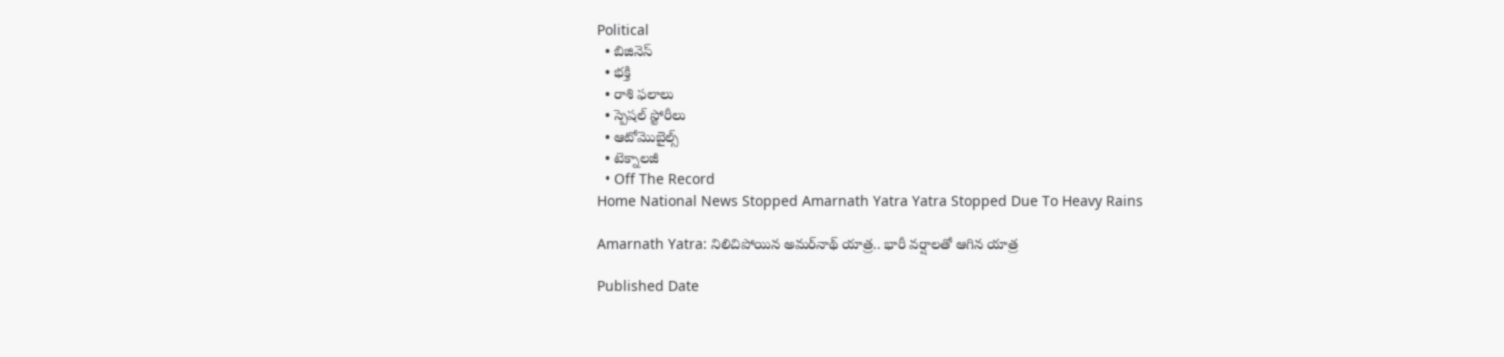Political
  • బిజినెస్‌
  • భక్తి
  • రాశి ఫలాలు
  • స్పెషల్‌ స్టోరీలు
  • ఆటోమొబైల్స్
  • టెక్నాలజీ
  • Off The Record
Home National News Stopped Amarnath Yatra Yatra Stopped Due To Heavy Rains

Amarnath Yatra: నిలిచిపోయిన అమర్‌నాథ్‌ యాత్ర.. భారీ వర్షాలతో ఆగిన యాత్ర

Published Date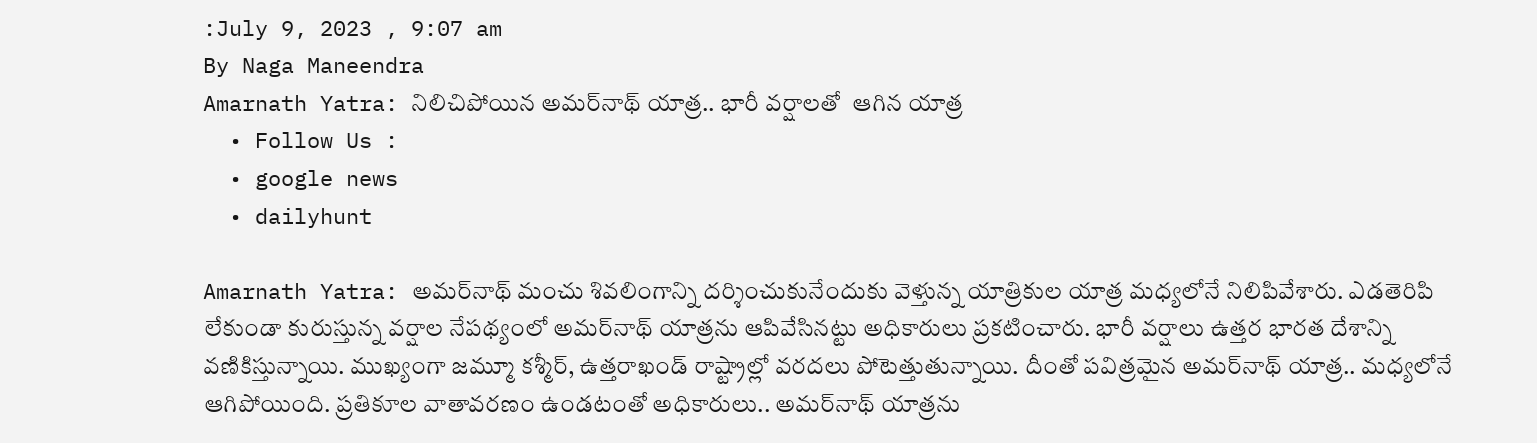:July 9, 2023 , 9:07 am
By Naga Maneendra
Amarnath Yatra: నిలిచిపోయిన అమర్‌నాథ్‌ యాత్ర.. భారీ వర్షాలతో  ఆగిన యాత్ర
  • Follow Us :
  • google news
  • dailyhunt

Amarnath Yatra: అమర్‌నాథ్ మంచు శివలింగాన్ని దర్శించుకునేందుకు వెళ్తున్న యాత్రికుల యాత్ర మధ్యలోనే నిలిపివేశారు. ఎడతెరిపి లేకుండా కురుస్తున్న వర్షాల నేపథ్యంలో అమర్‌నాథ్‌ యాత్రను ఆపివేసినట్టు అధికారులు ప్రకటించారు. భారీ వర్షాలు ఉత్తర భారత దేశాన్ని వణికిస్తున్నాయి. ముఖ్యంగా జమ్మూ కశ్మీర్, ఉత్తరాఖండ్ రాష్ట్రాల్లో వరదలు పోటెత్తుతున్నాయి. దీంతో పవిత్రమైన అమర్‌నాథ్ యాత్ర.. మధ్యలోనే ఆగిపోయింది. ప్రతికూల వాతావరణం ఉండటంతో అధికారులు.. అమర్‌నాథ్ యాత్రను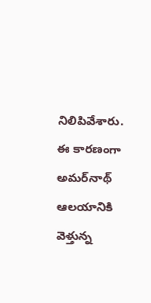నిలిపివేశారు. ఈ కారణంగా అమర్‌నాథ్ ఆలయానికి వెళ్తున్న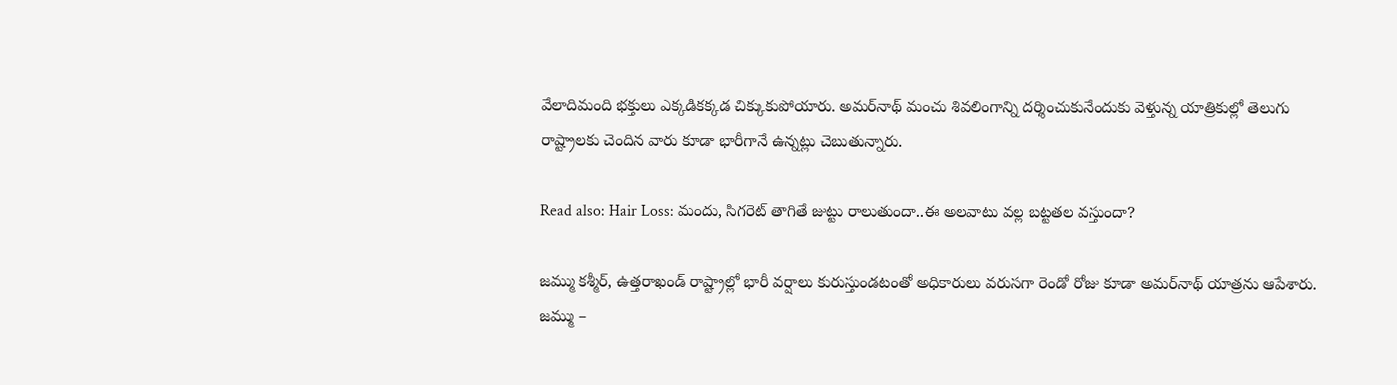వేలాదిమంది భక్తులు ఎక్కడికక్కడ చిక్కుకుపోయారు. అమర్‌నాథ్ మంచు శివలింగాన్ని దర్శించుకునేందుకు వెళ్తున్న యాత్రికుల్లో తెలుగు రాష్ట్రాలకు చెందిన వారు కూడా భారీగానే ఉన్నట్లు చెబుతున్నారు.

Read also: Hair Loss: మందు, సిగరెట్ తాగితే జుట్టు రాలుతుందా..ఈ అలవాటు వల్ల బట్టతల వస్తుందా?

జమ్ము కశ్మీర్, ఉత్తరాఖండ్ రాష్ట్రాల్లో భారీ వర్షాలు కురుస్తుండటంతో అధికారులు వరుసగా రెండో రోజు కూడా అమర్‌నాథ్‌ యాత్రను ఆపేశారు. జమ్ము –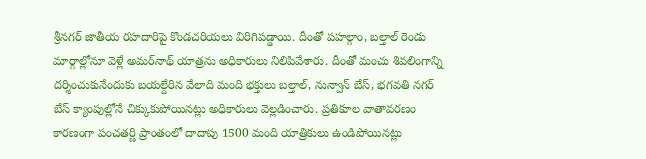శ్రీనగర్‌ జాతీయ రహదారిపై కొండచరియలు విరిగిపడ్డాయి. దీంతో పహల్గాం, బల్తాల్‌ రెండు మార్గాల్లోనూ వెళ్లే అమర్‌నాథ్ యాత్రను అధికారులు నిలిపివేశారు. దీంతో మంచు శివలింగాన్ని దర్శించుకునేందుకు బయల్దేరిన వేలాది మంది భక్తులు బల్తాల్‌, నున్వాన్‌ బేస్‌, భగవతి నగర్‌ బేస్‌ క్యాంపుల్లోనే చిక్కుకుపోయినట్లు అధికారులు వెల్లడించారు. ప్రతికూల వాతావరణం కారణంగా పంచతర్ణి ప్రాంతంలో దాదాపు 1500 మంది యాత్రికులు ఉండిపోయినట్లు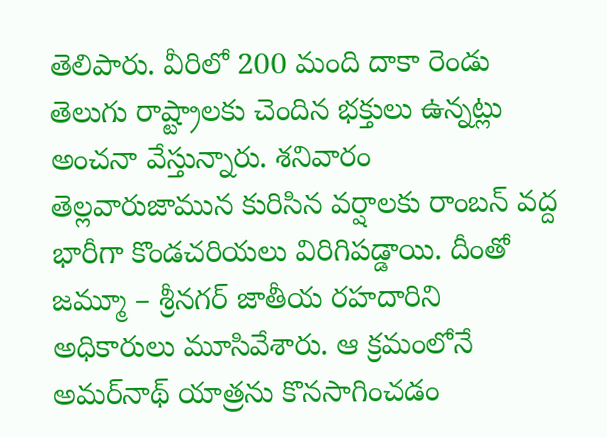తెలిపారు. వీరిలో 200 మంది దాకా రెండు తెలుగు రాష్ట్రాలకు చెందిన భక్తులు ఉన్నట్లు అంచనా వేస్తున్నారు. శనివారం తెల్లవారుజామున కురిసిన వర్షాలకు రాంబన్‌ వద్ద భారీగా కొండచరియలు విరిగిపడ్డాయి. దీంతో జమ్మూ – శ్రీనగర్‌ జాతీయ రహదారిని అధికారులు మూసివేశారు. ఆ క్రమంలోనే అమర్‌నాథ్‌ యాత్రను కొనసాగించడం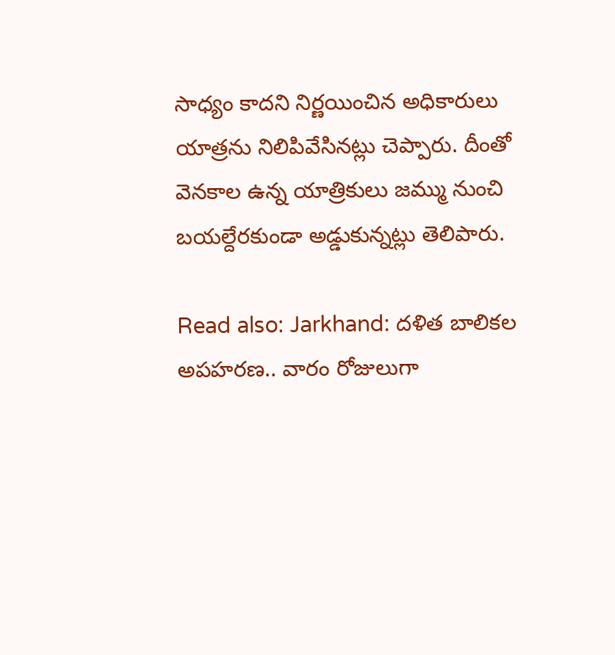సాధ్యం కాదని నిర్ణయించిన అధికారులు యాత్రను నిలిపివేసినట్లు చెప్పారు. దీంతో వెనకాల ఉన్న యాత్రికులు జమ్ము నుంచి బయల్దేరకుండా అడ్డుకున్నట్లు తెలిపారు.

Read also: Jarkhand: దళిత బాలికల అపహరణ.. వారం రోజులుగా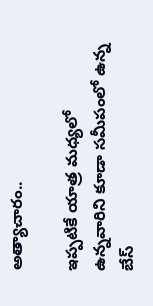అత్యాచారం..

ఇప్పటికే యాత్ర మధ్యలో ఉన్నవారిని కూడా సమీపంలో ఉన్న బేస్‌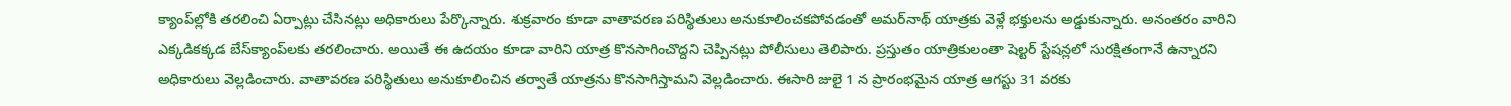క్యాంప్‌ల్లోకి తరలించి ఏర్పాట్లు చేసినట్లు అధికారులు పేర్కొన్నారు. శుక్రవారం కూడా వాతావరణ పరిస్థితులు అనుకూలించకపోవడంతో అమర్‌నాథ్ యాత్రకు వెళ్లే భక్తులను అడ్డుకున్నారు. అనంతరం వారిని ఎక్కడికక్కడ బేస్‌క్యాంప్‌లకు తరలించారు. అయితే ఈ ఉదయం కూడా వారిని యాత్ర కొనసాగించొద్దని చెప్పినట్లు పోలీసులు తెలిపారు. ప్రస్తుతం యాత్రికులంతా షెల్టర్‌ స్టేషన్లలో సురక్షితంగానే ఉన్నారని అధికారులు వెల్లడించారు. వాతావరణ పరిస్థితులు అనుకూలించిన తర్వాతే యాత్రను కొనసాగిస్తామని వెల్లడించారు. ఈసారి జులై 1 న ప్రారంభమైన యాత్ర ఆగస్టు 31 వరకు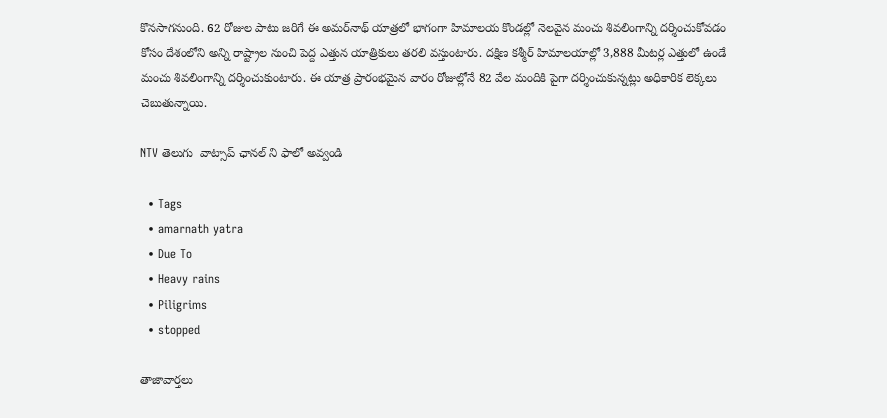కొనసాగనుంది. 62 రోజుల పాటు జరిగే ఈ అమర్‌నాథ్‌ యాత్రలో భాగంగా హిమాలయ కొండల్లో నెలవైన మంచు శివలింగాన్ని దర్శించుకోవడం కోసం దేశంలోని అన్ని రాష్ట్రాల నుంచి పెద్ద ఎత్తున యాత్రికులు తరలి వస్తుంటారు. దక్షిణ కశ్మీర్‌ హిమాలయాల్లో 3,888 మీటర్ల ఎత్తులో ఉండే మంచు శివలింగాన్ని దర్శించుకుంటారు. ఈ యాత్ర ప్రారంభమైన వారం రోజుల్లోనే 82 వేల మందికి పైగా దర్శించుకున్నట్లు అధికారిక లెక్కలు చెబుతున్నాయి.

NTV తెలుగు  వాట్సాప్ ఛానల్ ని ఫాలో అవ్వండి

  • Tags
  • amarnath yatra
  • Due To
  • Heavy rains
  • Piligrims
  • stopped

తాజావార్తలు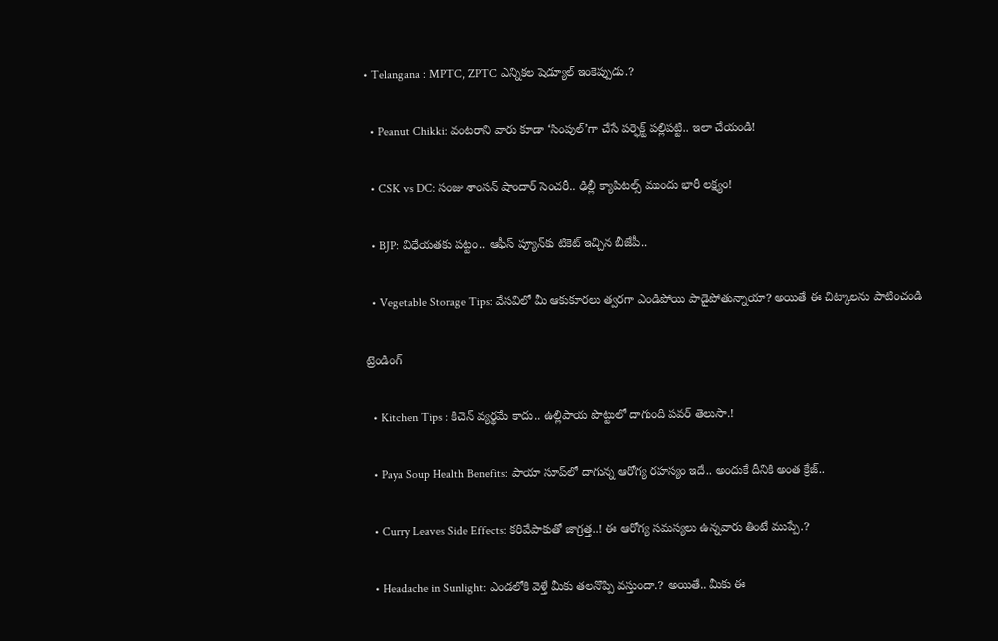• Telangana : MPTC, ZPTC ఎన్నికల షెడ్యూల్ ఇంకెప్పుడు.?

  • Peanut Chikki: వంటరాని వారు కూడా ‘సింపుల్’గా చేసే పర్ఫెక్ట్ పల్లిపట్టి.. ఇలా చేయండి!

  • CSK vs DC: సంజు శాంసన్ షాందార్‌ సెంచరీ.. ఢిల్లీ క్యాపిటల్స్ ముందు భారీ లక్ష్యం!

  • BJP: విధేయతకు పట్టం.. ఆఫీస్ ప్యూన్‌కు టికెట్ ఇచ్చిన బీజేపీ..

  • Vegetable Storage Tips: వేసవిలో మీ ఆకుకూరలు త్వరగా ఎండిపోయి పాడైపోతున్నాయా? అయితే ఈ చిట్కాలను పాటించండి

ట్రెండింగ్‌

  • Kitchen Tips : కిచెన్ వ్యర్థమే కాదు.. ఉల్లిపాయ పొట్టులో దాగుంది పవర్ తెలుసా.!

  • Paya Soup Health Benefits: పాయా సూప్‌లో దాగున్న ఆరోగ్య రహస్యం ఇదే.. అందుకే దీనికి అంత క్రేజ్‌..

  • Curry Leaves Side Effects: కరివేపాకుతో జాగ్రత్త..! ఈ ఆరోగ్య సమస్యలు ఉన్నవారు తింటే ముప్పే.?

  • Headache in Sunlight: ఎండలోకి వెళ్తే మీకు తలనొప్పి వస్తుందా.? అయితే.. మీకు ఈ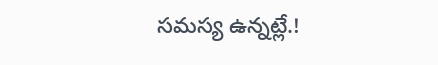సమస్య ఉన్నట్లే.!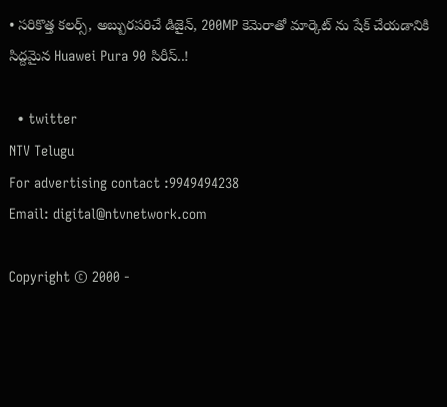• సరికొత్త కలర్స్, అబ్బురపరిచే డిజైన్, 200MP కెమెరాతో మార్కెట్ ను షేక్ చేయడానికి సిద్దమైన Huawei Pura 90 సిరీస్..!

  • twitter
NTV Telugu
For advertising contact :9949494238
Email: digital@ntvnetwork.com

Copyright © 2000 -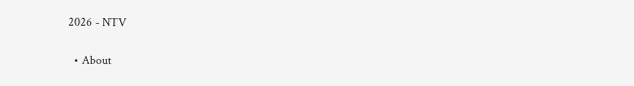2026 - NTV

  • About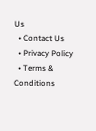Us
  • Contact Us
  • Privacy Policy
  • Terms & Conditions